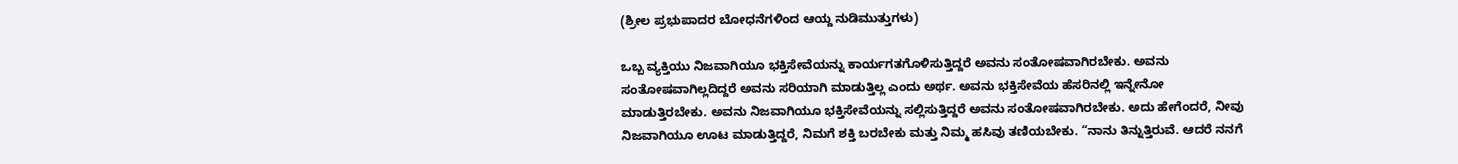(ಶ್ರೀಲ ಪ್ರಭುಪಾದರ ಬೋಧನೆಗಳಿಂದ ಆಯ್ದ ನುಡಿಮುತ್ತುಗಳು)

ಒಬ್ಬ ವ್ಯಕ್ತಿಯು ನಿಜವಾಗಿಯೂ ಭಕ್ತಿಸೇವೆಯನ್ನು ಕಾರ್ಯಗತಗೊಳಿಸುತ್ತಿದ್ದರೆ ಅವನು ಸಂತೋಷವಾಗಿರಬೇಕು. ಅವನು ಸಂತೋಷವಾಗಿಲ್ಲದಿದ್ದರೆ ಅವನು ಸರಿಯಾಗಿ ಮಾಡುತ್ತಿಲ್ಲ ಎಂದು ಅರ್ಥ. ಅವನು ಭಕ್ತಿಸೇವೆಯ ಹೆಸರಿನಲ್ಲಿ ಇನ್ನೇನೋ ಮಾಡುತ್ತಿರಬೇಕು. ಅವನು ನಿಜವಾಗಿಯೂ ಭಕ್ತಿಸೇವೆಯನ್ನು ಸಲ್ಲಿಸುತ್ತಿದ್ದರೆ ಅವನು ಸಂತೋಷವಾಗಿರಬೇಕು. ಅದು ಹೇಗೆಂದರೆ, ನೀವು ನಿಜವಾಗಿಯೂ ಊಟ ಮಾಡುತ್ತಿದ್ದರೆ, ನಿಮಗೆ ಶಕ್ತಿ ಬರಬೇಕು ಮತ್ತು ನಿಮ್ಮ ಹಸಿವು ತಣಿಯಬೇಕು. “ನಾನು ತಿನ್ನುತ್ತಿರುವೆ. ಆದರೆ ನನಗೆ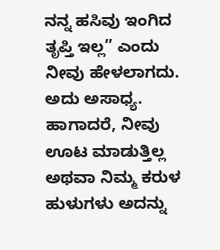ನನ್ನ ಹಸಿವು ಇಂಗಿದ ತೃಪ್ತಿ ಇಲ್ಲ” ಎಂದು ನೀವು ಹೇಳಲಾಗದು. ಅದು ಅಸಾಧ್ಯ. ಹಾಗಾದರೆ, ನೀವು ಊಟ ಮಾಡುತ್ತಿಲ್ಲ ಅಥವಾ ನಿಮ್ಮ ಕರುಳ ಹುಳುಗಳು ಅದನ್ನು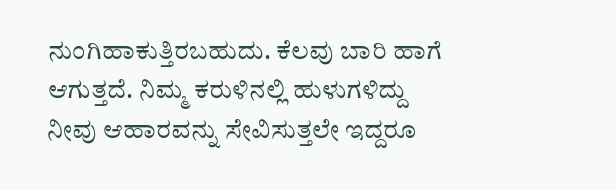ನುಂಗಿಹಾಕುತ್ತಿರಬಹುದು. ಕೆಲವು ಬಾರಿ ಹಾಗೆ ಆಗುತ್ತದೆ. ನಿಮ್ಮ ಕರುಳಿನಲ್ಲಿ ಹುಳುಗಳಿದ್ದು ನೀವು ಆಹಾರವನ್ನು ಸೇವಿಸುತ್ತಲೇ ಇದ್ದರೂ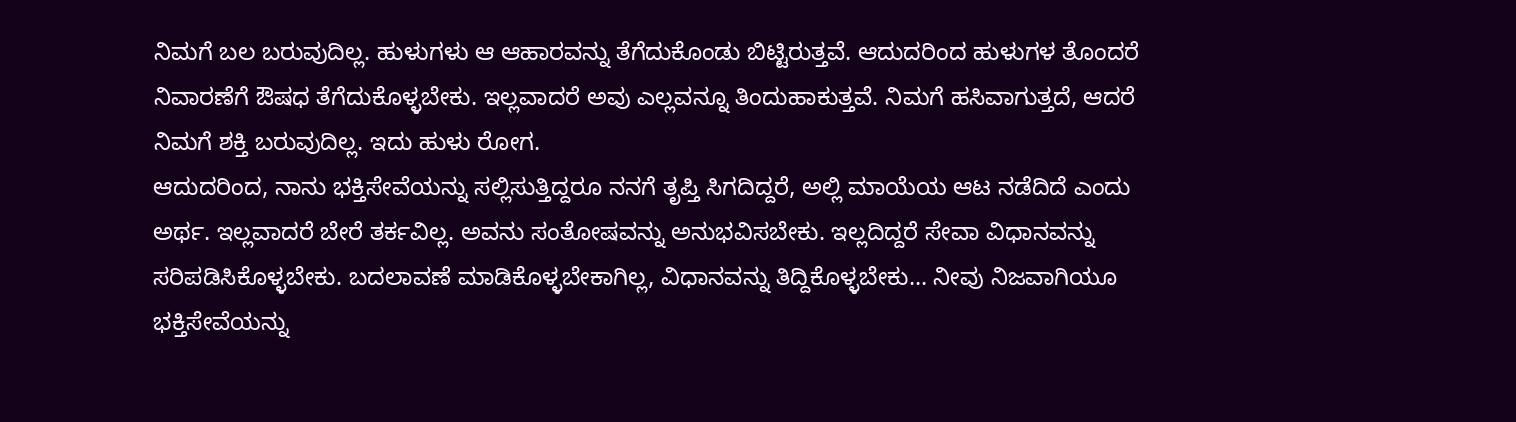ನಿಮಗೆ ಬಲ ಬರುವುದಿಲ್ಲ. ಹುಳುಗಳು ಆ ಆಹಾರವನ್ನು ತೆಗೆದುಕೊಂಡು ಬಿಟ್ಟಿರುತ್ತವೆ. ಆದುದರಿಂದ ಹುಳುಗಳ ತೊಂದರೆ ನಿವಾರಣೆಗೆ ಔಷಧ ತೆಗೆದುಕೊಳ್ಳಬೇಕು. ಇಲ್ಲವಾದರೆ ಅವು ಎಲ್ಲವನ್ನೂ ತಿಂದುಹಾಕುತ್ತವೆ. ನಿಮಗೆ ಹಸಿವಾಗುತ್ತದೆ, ಆದರೆ ನಿಮಗೆ ಶಕ್ತಿ ಬರುವುದಿಲ್ಲ. ಇದು ಹುಳು ರೋಗ.
ಆದುದರಿಂದ, ನಾನು ಭಕ್ತಿಸೇವೆಯನ್ನು ಸಲ್ಲಿಸುತ್ತಿದ್ದರೂ ನನಗೆ ತೃಪ್ತಿ ಸಿಗದಿದ್ದರೆ, ಅಲ್ಲಿ ಮಾಯೆಯ ಆಟ ನಡೆದಿದೆ ಎಂದು ಅರ್ಥ. ಇಲ್ಲವಾದರೆ ಬೇರೆ ತರ್ಕವಿಲ್ಲ. ಅವನು ಸಂತೋಷವನ್ನು ಅನುಭವಿಸಬೇಕು. ಇಲ್ಲದಿದ್ದರೆ ಸೇವಾ ವಿಧಾನವನ್ನು ಸರಿಪಡಿಸಿಕೊಳ್ಳಬೇಕು. ಬದಲಾವಣೆ ಮಾಡಿಕೊಳ್ಳಬೇಕಾಗಿಲ್ಲ, ವಿಧಾನವನ್ನು ತಿದ್ದಿಕೊಳ್ಳಬೇಕು… ನೀವು ನಿಜವಾಗಿಯೂ ಭಕ್ತಿಸೇವೆಯನ್ನು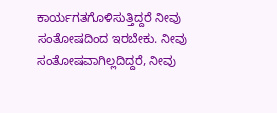ಕಾರ್ಯಗತಗೊಳಿಸುತ್ತಿದ್ದರೆ ನೀವು ಸಂತೋಷದಿಂದ ಇರಬೇಕು. ನೀವು ಸಂತೋಷವಾಗಿಲ್ಲದಿದ್ದರೆ, ನೀವು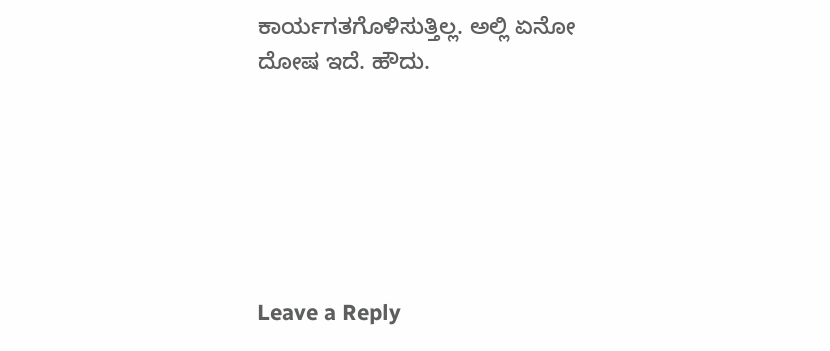ಕಾರ್ಯಗತಗೊಳಿಸುತ್ತಿಲ್ಲ. ಅಲ್ಲಿ ಏನೋ ದೋಷ ಇದೆ. ಹೌದು.






Leave a Reply